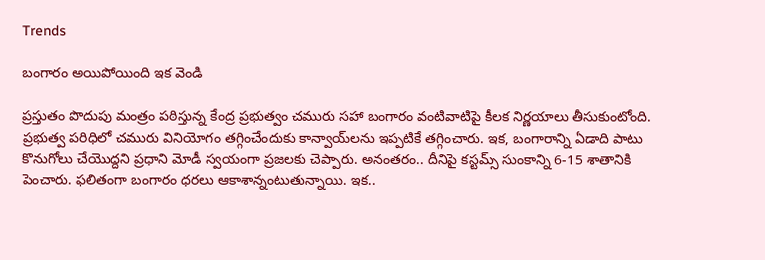Trends

బంగారం అయిపోయింది ఇక వెండి

ప్ర‌స్తుతం పొదుపు మంత్రం ప‌ఠిస్తున్న కేంద్ర ప్ర‌భుత్వం చ‌మురు స‌హా బంగారం వంటివాటిపై కీల‌క నిర్ణ‌యాలు తీసుకుంటోంది. ప్ర‌భుత్వ ప‌రిధిలో చ‌మురు వినియోగం త‌గ్గించేందుకు కాన్వాయ్‌ల‌ను ఇప్ప‌టికే త‌గ్గించారు. ఇక‌, బంగారాన్ని ఏడాది పాటు కొనుగోలు చేయొద్ద‌ని ప్ర‌ధాని మోడీ స్వ‌యంగా ప్ర‌జ‌ల‌కు చెప్పారు. అనంత‌రం.. దీనిపై క‌స్ట‌మ్స్ సుంకాన్ని 6-15 శాతానికి పెంచారు. ఫ‌లితంగా బంగారం ధ‌ర‌లు ఆకాశాన్నంటుతున్నాయి. ఇక‌..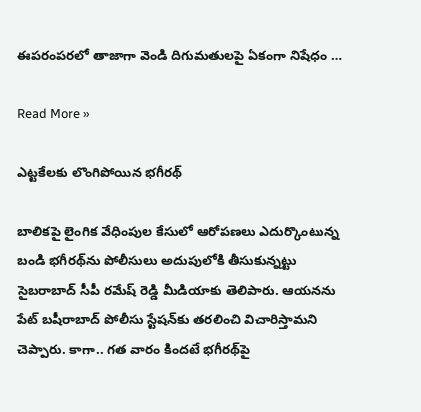ఈప‌రంప‌ర‌లో తాజాగా వెండి దిగుమ‌తుల‌పై ఏకంగా నిషేధం …

Read More »

ఎట్ట‌కేల‌కు లొంగిపోయిన భ‌గీర‌థ్

బాలిక‌పై లైంగిక వేధింపుల కేసులో ఆరోప‌ణ‌లు ఎదుర్కొంటున్న బండి భ‌గీర‌థ్‌ను పోలీసులు అదుపులోకి తీసుకున్నట్టు సైబ‌రాబాద్ సీపీ ర‌మేష్ రెడ్డి మీడియాకు తెలిపారు. ఆయ‌న‌ను పేట్ బ‌షీరాబాద్ పోలీసు స్టేష‌న్‌కు త‌ర‌లించి విచారిస్తామ‌ని చెప్పారు. కాగా.. గ‌త వారం కింద‌టే భ‌గీర‌థ్‌పై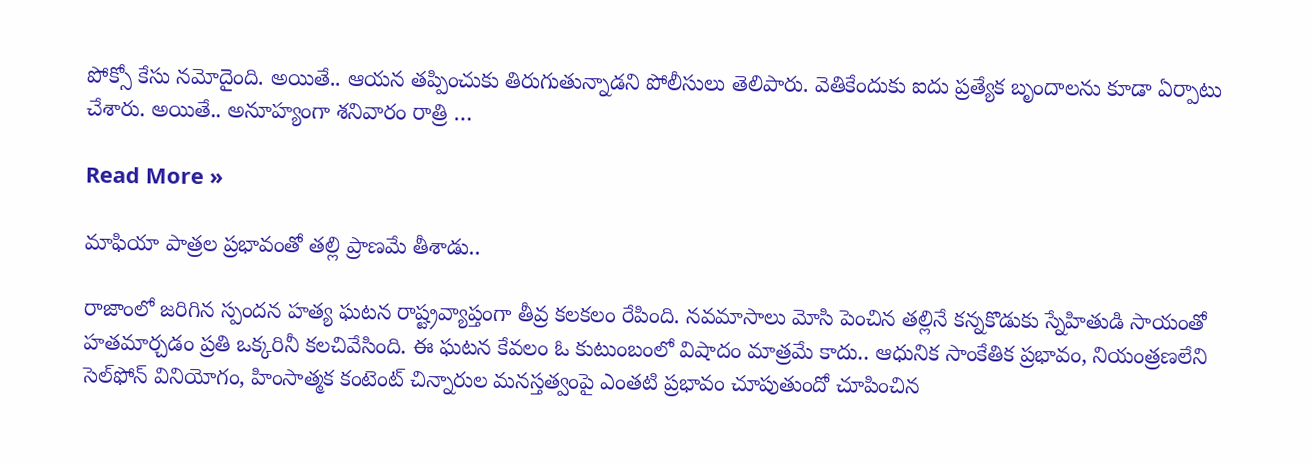పోక్సో కేసు న‌మోదైంది. అయితే.. ఆయ‌న త‌ప్పించుకు తిరుగుతున్నాడ‌ని పోలీసులు తెలిపారు. వెతికేందుకు ఐదు ప్ర‌త్యేక బృందాల‌ను కూడా ఏర్పాటు చేశారు. అయితే.. అనూహ్యంగా శ‌నివారం రాత్రి …

Read More »

మాఫియా పాత్రల ప్రభావంతో తల్లి ప్రాణమే తీశాడు..

రాజాంలో జరిగిన స్పందన హత్య ఘటన రాష్ట్రవ్యాప్తంగా తీవ్ర కలకలం రేపింది. నవమాసాలు మోసి పెంచిన తల్లినే కన్నకొడుకు స్నేహితుడి సాయంతో హతమార్చడం ప్రతి ఒక్కరినీ కలచివేసింది. ఈ ఘటన కేవలం ఓ కుటుంబంలో విషాదం మాత్రమే కాదు.. ఆధునిక సాంకేతిక ప్రభావం, నియంత్రణలేని సెల్‌ఫోన్‌ వినియోగం, హింసాత్మక కంటెంట్‌ చిన్నారుల మనస్తత్వంపై ఎంతటి ప్రభావం చూపుతుందో చూపించిన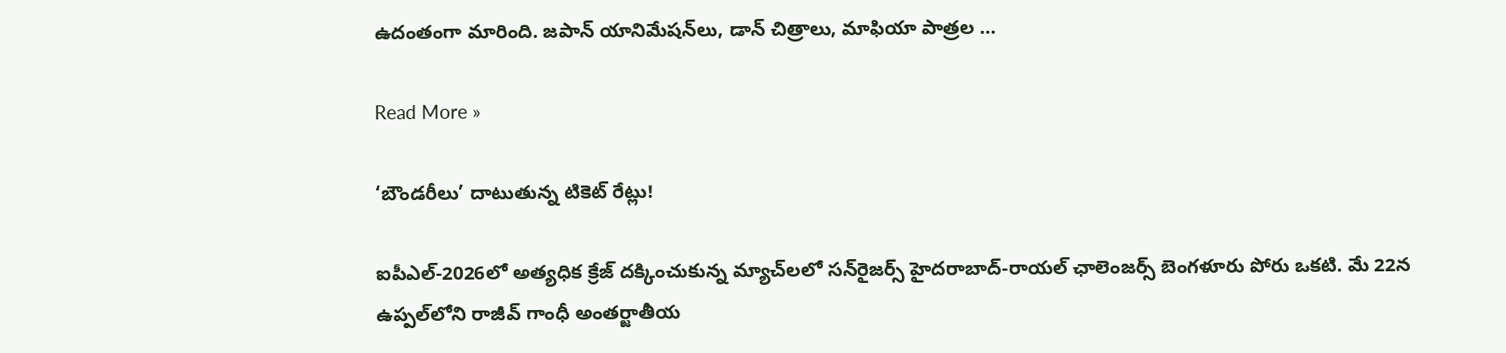ఉదంతంగా మారింది. జపాన్‌ యానిమేషన్‌లు, డాన్‌ చిత్రాలు, మాఫియా పాత్రల …

Read More »

‘బౌండరీలు’ దాటుతున్న టికెట్ రేట్లు!

ఐపీఎల్‌-2026లో అత్యధిక క్రేజ్‌ దక్కించుకున్న మ్యాచ్‌లలో సన్‌రైజర్స్ హైదరాబాద్‌-రాయల్ ఛాలెంజర్స్ బెంగళూరు పోరు ఒకటి. మే 22న ఉప్పల్‌లోని రాజీవ్ గాంధీ అంతర్జాతీయ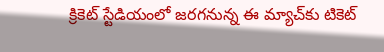క్రికెట్ స్టేడియంలో జరగనున్న ఈ మ్యాచ్‌కు టికెట్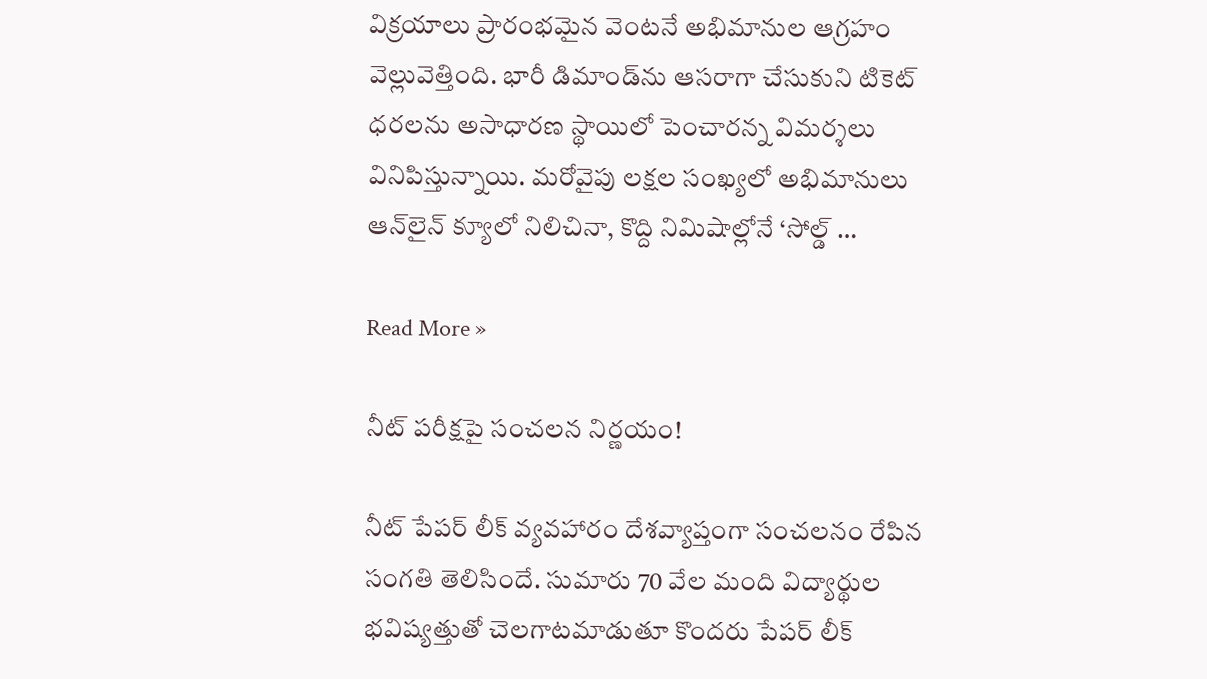విక్రయాలు ప్రారంభమైన వెంటనే అభిమానుల ఆగ్రహం వెల్లువెత్తింది. భారీ డిమాండ్‌ను ఆసరాగా చేసుకుని టికెట్ ధరలను అసాధారణ స్థాయిలో పెంచారన్న విమర్శలు వినిపిస్తున్నాయి. మరోవైపు లక్షల సంఖ్యలో అభిమానులు ఆన్‌లైన్ క్యూలో నిలిచినా, కొద్ది నిమిషాల్లోనే ‘సోల్డ్ …

Read More »

నీట్ పరీక్షపై సంచలన నిర్ణయం!

నీట్ పేపర్ లీక్ వ్యవహారం దేశవ్యాప్తంగా సంచలనం రేపిన సంగతి తెలిసిందే. సుమారు 70 వేల మంది విద్యార్థుల భవిష్యత్తుతో చెలగాటమాడుతూ కొందరు పేపర్ లీక్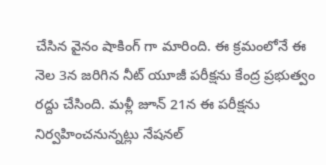చేసిన వైనం షాకింగ్ గా మారింది. ఈ క్రమంలోనే ఈ నెల 3న జరిగిన నీట్ యూజీ పరీక్షను కేంద్ర ప్రభుత్వం రద్దు చేసింది. మళ్లీ జూన్ 21న ఈ పరీక్షను నిర్వహించనున్నట్లు నేషనల్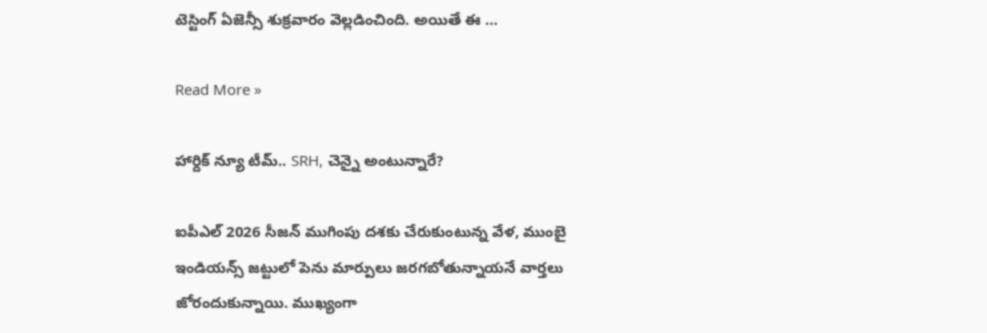టెస్టింగ్ ఏజెన్సీ శుక్రవారం వెల్లడించింది. అయితే ఈ …

Read More »

హార్దిక్ న్యూ టీమ్.. SRH, చెన్నై అంటున్నారే?

ఐపీఎల్ 2026 సీజన్ ముగింపు దశకు చేరుకుంటున్న వేళ, ముంబై ఇండియన్స్ జట్టులో పెను మార్పులు జరగబోతున్నాయనే వార్తలు జోరందుకున్నాయి. ముఖ్యంగా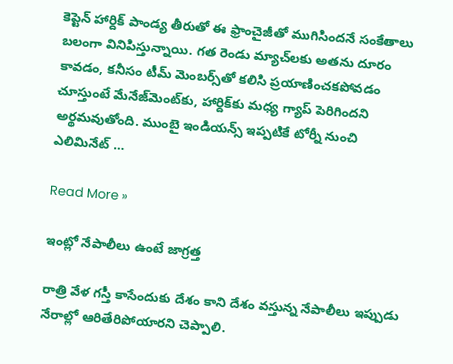కెప్టెన్ హార్దిక్ పాండ్య తీరుతో ఈ ఫ్రాంచైజీతో ముగిసిందనే సంకేతాలు బలంగా వినిపిస్తున్నాయి. గత రెండు మ్యాచ్‌లకు అతను దూరం కావడం, కనీసం టీమ్ మెంబర్స్‌తో కలిసి ప్రయాణించకపోవడం చూస్తుంటే మేనేజ్‌మెంట్‌కు, హార్దిక్‌కు మధ్య గ్యాప్ పెరిగిందని అర్థమవుతోంది. ముంబై ఇండియన్స్ ఇప్పటికే టోర్నీ నుంచి ఎలిమినేట్ …

Read More »

ఇంట్లో నేపాలీలు ఉంటే జాగ్రత్త

రాత్రి వేళ గస్తీ కాసేందుకు దేశం కాని దేశం వస్తున్న నేపాలీలు ఇప్పుడు నేరాల్లో ఆరితేరిపోయారని చెప్పాలి.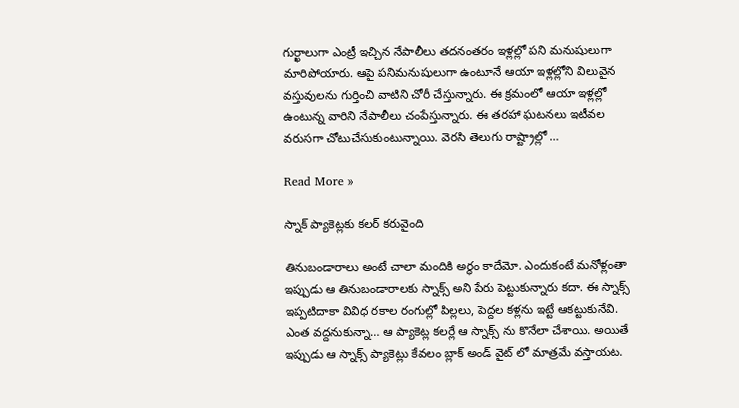గుర్ఖాలుగా ఎంట్రీ ఇచ్చిన నేపాలీలు తదనంతరం ఇళ్లల్లో పని మనుషులుగా మారిపోయారు. ఆపై పనిమనుషులుగా ఉంటూనే ఆయా ఇళ్లల్లోని విలువైన వస్తువులను గుర్తించి వాటిని చోరీ చేస్తున్నారు. ఈ క్రమంలో ఆయా ఇళ్లల్లో ఉంటున్న వారిని నేపాలీలు చంపేస్తున్నారు. ఈ తరహా ఘటనలు ఇటీవల వరుసగా చోటుచేసుకుంటున్నాయి. వెరసి తెలుగు రాష్ట్రాల్లో …

Read More »

స్నాక్ ప్యాకెట్లకు కలర్ కరువైంది

తినుబండారాలు అంటే చాలా మందికి అర్థం కాదేమో. ఎందుకంటే మనోళ్లంతా ఇప్పుడు ఆ తినుబండారాలకు స్నాక్స్ అని పేరు పెట్టుకున్నారు కదా. ఈ స్నాక్స్ ఇప్పటిదాకా వివిధ రకాల రంగుల్లో పిల్లలు, పెద్దల కళ్లను ఇట్టే ఆకట్టుకునేవి. ఎంత వద్దనుకున్నా… ఆ ప్యాకెట్ల కలర్లే ఆ స్నాక్స్ ను కొనేలా చేశాయి. అయితే ఇప్పుడు ఆ స్నాక్స్ ప్యాకెట్లు కేవలం బ్లాక్ అండ్ వైట్ లో మాత్రమే వస్తాయట.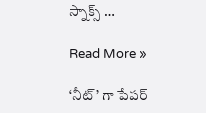స్నాక్స్ …

Read More »

‘నీట్’ గా పేపర్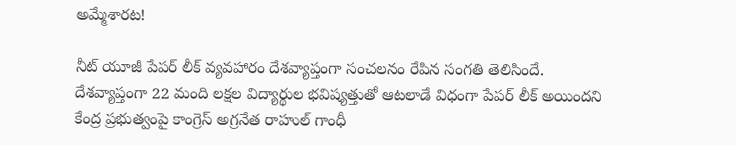అమ్మేశారట!

నీట్ యూజీ పేపర్ లీక్ వ్యవహారం దేశవ్యాప్తంగా సంచలనం రేపిన సంగతి తెలిసిందే. దేశవ్యాప్తంగా 22 మంది లక్షల విద్యార్థుల భవిష్యత్తుతో ఆటలాడే విధంగా పేపర్ లీక్ అయిందని కేంద్ర ప్రభుత్వంపై కాంగ్రెస్ అగ్రనేత రాహుల్ గాంధీ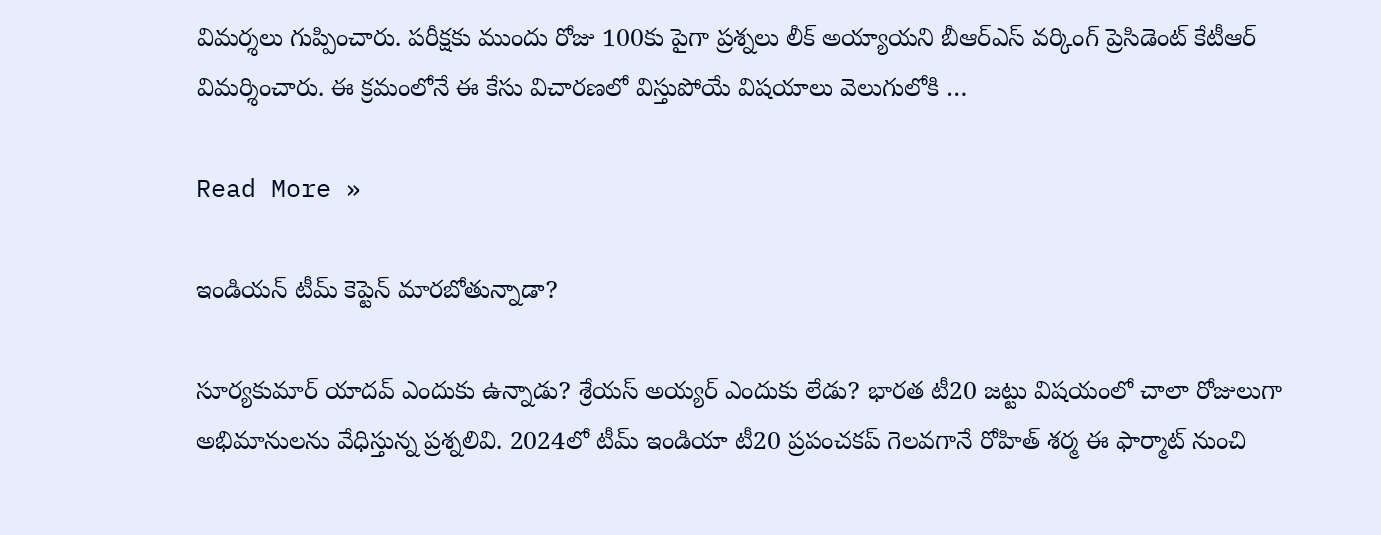విమర్శలు గుప్పించారు. పరీక్షకు ముందు రోజు 100కు పైగా ప్రశ్నలు లీక్ అయ్యాయని బీఆర్ఎస్ వర్కింగ్ ప్రెసిడెంట్ కేటీఆర్ విమర్శించారు. ఈ క్రమంలోనే ఈ కేసు విచారణలో విస్తుపోయే విషయాలు వెలుగులోకి …

Read More »

ఇండియ‌న్ టీమ్ కెప్టెన్ మార‌బోతున్నాడా?

సూర్య‌కుమార్ యాద‌వ్ ఎందుకు ఉన్నాడు? శ్రేయ‌స్ అయ్య‌ర్ ఎందుకు లేడు? భార‌త టీ20 జ‌ట్టు విష‌యంలో చాలా రోజులుగా అభిమానుల‌ను వేధిస్తున్న ప్ర‌శ్న‌లివి. 2024లో టీమ్ ఇండియా టీ20 ప్ర‌పంచ‌క‌ప్ గెలవ‌గానే రోహిత్ శ‌ర్మ ఈ ఫార్మాట్ నుంచి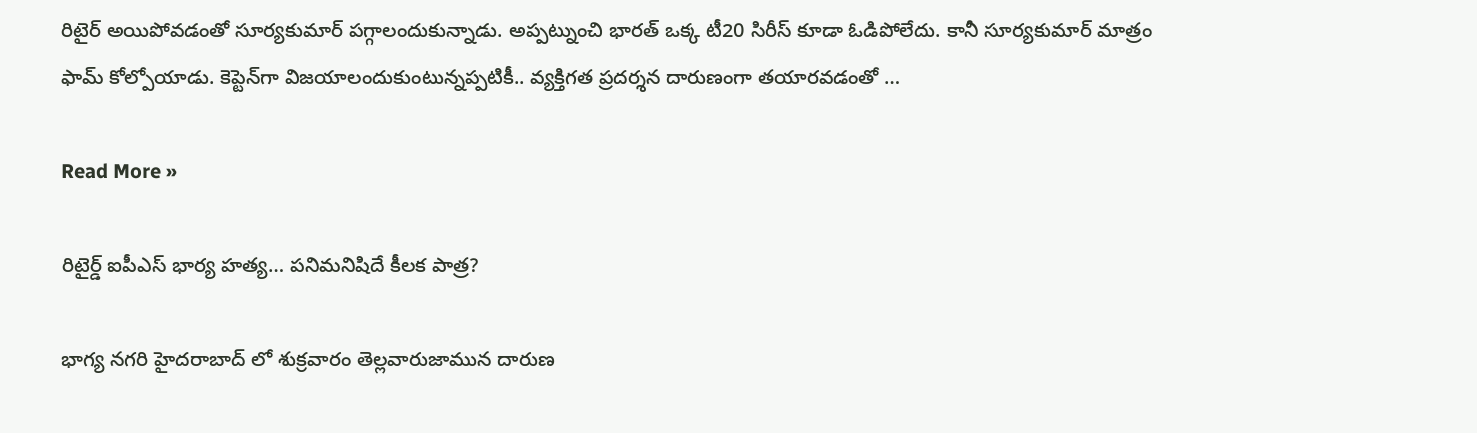రిటైర్ అయిపోవ‌డంతో సూర్య‌కుమార్ ప‌గ్గాలందుకున్నాడు. అప్ప‌ట్నుంచి భార‌త్ ఒక్క టీ20 సిరీస్ కూడా ఓడిపోలేదు. కానీ సూర్య‌కుమార్ మాత్రం ఫామ్ కోల్పోయాడు. కెప్టెన్‌గా విజ‌యాలందుకుంటున్న‌ప్ప‌టికీ.. వ్య‌క్తిగ‌త ప్ర‌ద‌ర్శ‌న దారుణంగా త‌యార‌వ‌డంతో …

Read More »

రిటైర్డ్ ఐపీఎస్ భార్య హత్య… పనిమనిషిదే కీలక పాత్ర?

భాగ్య నగరి హైదరాబాద్ లో శుక్రవారం తెల్లవారుజామున దారుణ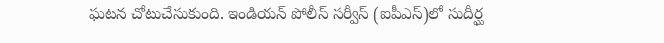ఘటన చోటుచేసుకుంది. ఇండియన్ పోలీస్ సర్వీస్ (ఐపీఎస్)లో సుదీర్ఘ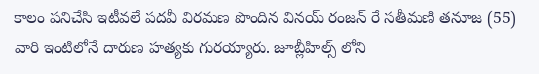కాలం పనిచేసి ఇటీవలే పదవీ విరమణ పొందిన వినయ్ రంజన్ రే సతీమణి తనూజ (55) వారి ఇంటిలోనే దారుణ హత్యకు గురయ్యారు. జూబ్లీహిల్స్ లోని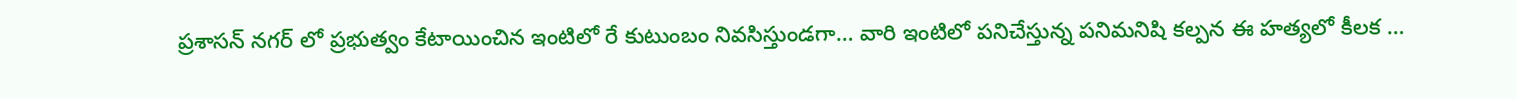ప్రశాసన్ నగర్ లో ప్రభుత్వం కేటాయించిన ఇంటిలో రే కుటుంబం నివసిస్తుండగా… వారి ఇంటిలో పనిచేస్తున్న పనిమనిషి కల్పన ఈ హత్యలో కీలక …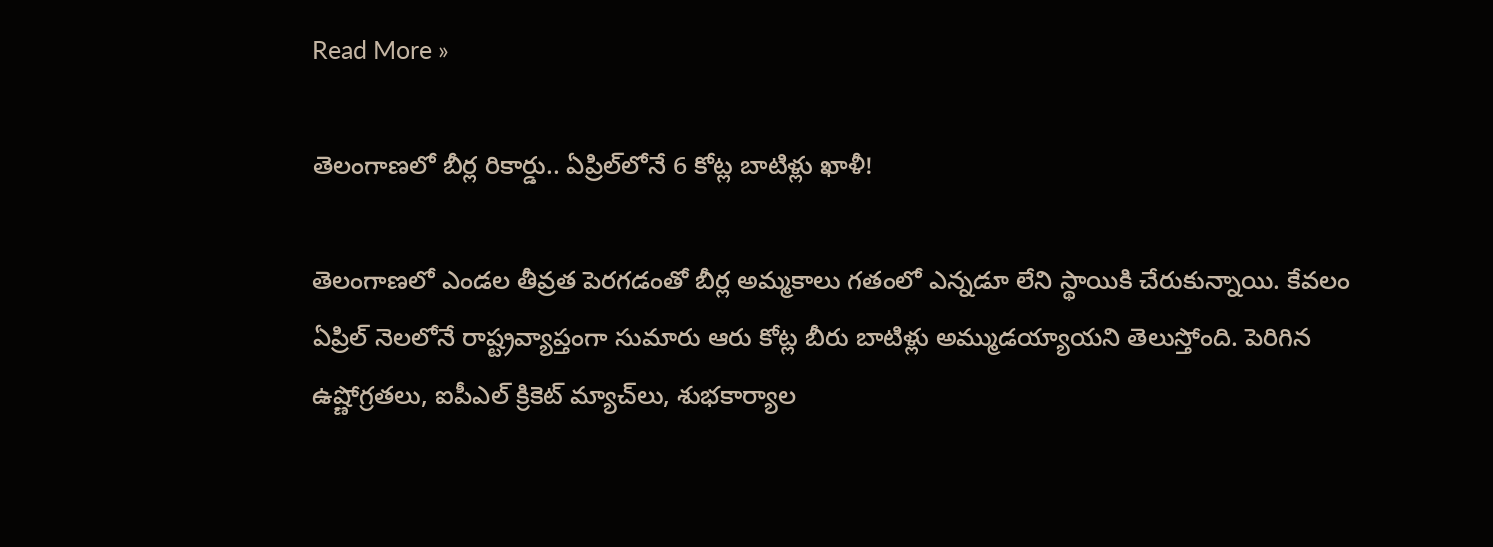Read More »

తెలంగాణలో బీర్ల రికార్డు.. ఏప్రిల్‌లోనే 6 కోట్ల బాటిళ్లు ఖాళీ!

తెలంగాణలో ఎండల తీవ్రత పెరగడంతో బీర్ల అమ్మకాలు గతంలో ఎన్నడూ లేని స్థాయికి చేరుకున్నాయి. కేవలం ఏప్రిల్ నెలలోనే రాష్ట్రవ్యాప్తంగా సుమారు ఆరు కోట్ల బీరు బాటిళ్లు అమ్ముడయ్యాయని తెలుస్తోంది. పెరిగిన ఉష్ణోగ్రతలు, ఐపీఎల్ క్రికెట్ మ్యాచ్‌లు, శుభకార్యాల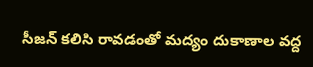సీజన్ కలిసి రావడంతో మద్యం దుకాణాల వద్ద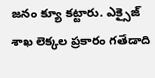జనం క్యూ కట్టారు. ఎక్సైజ్ శాఖ లెక్కల ప్రకారం గతేడాది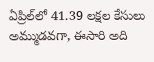ఏప్రిల్‌లో 41.39 లక్షల కేసులు అమ్ముడవగా, ఈసారి అది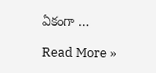ఏకంగా …

Read More »